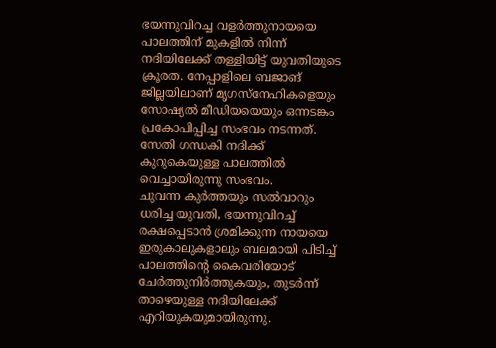ഭയന്നുവിറച്ച വളർത്തുനായയെ പാലത്തിന് മുകളിൽ നിന്ന് നദിയിലേക്ക് തള്ളിയിട്ട് യുവതിയുടെ ക്രൂരത. നേപ്പാളിലെ ബജാങ് ജില്ലയിലാണ് മൃഗസ്നേഹികളെയും സോഷ്യൽ മീഡിയയെയും ഒന്നടങ്കം പ്രകോപിപ്പിച്ച സംഭവം നടന്നത്. സേതി ഗന്ധകി നദിക്ക് കുറുകെയുള്ള പാലത്തിൽ വെച്ചായിരുന്നു സംഭവം.
ചുവന്ന കുർത്തയും സൽവാറും ധരിച്ച യുവതി, ഭയന്നുവിറച്ച് രക്ഷപ്പെടാൻ ശ്രമിക്കുന്ന നായയെ ഇരുകാലുകളാലും ബലമായി പിടിച്ച് പാലത്തിന്റെ കൈവരിയോട് ചേർത്തുനിർത്തുകയും, തുടർന്ന് താഴെയുള്ള നദിയിലേക്ക് എറിയുകയുമായിരുന്നു.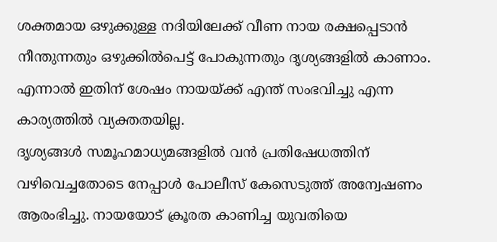ശക്തമായ ഒഴുക്കുള്ള നദിയിലേക്ക് വീണ നായ രക്ഷപ്പെടാൻ നീന്തുന്നതും ഒഴുക്കിൽപെട്ട് പോകുന്നതും ദൃശ്യങ്ങളിൽ കാണാം. എന്നാൽ ഇതിന് ശേഷം നായയ്ക്ക് എന്ത് സംഭവിച്ചു എന്ന കാര്യത്തിൽ വ്യക്തതയില്ല.
ദൃശ്യങ്ങൾ സമൂഹമാധ്യമങ്ങളിൽ വൻ പ്രതിഷേധത്തിന് വഴിവെച്ചതോടെ നേപ്പാൾ പോലീസ് കേസെടുത്ത് അന്വേഷണം ആരംഭിച്ചു. നായയോട് ക്രൂരത കാണിച്ച യുവതിയെ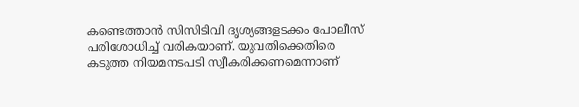കണ്ടെത്താൻ സിസിടിവി ദൃശ്യങ്ങളടക്കം പോലീസ് പരിശോധിച്ച് വരികയാണ്. യുവതിക്കെതിരെ കടുത്ത നിയമനടപടി സ്വീകരിക്കണമെന്നാണ്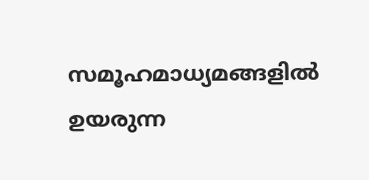സമൂഹമാധ്യമങ്ങളിൽ ഉയരുന്ന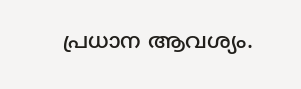പ്രധാന ആവശ്യം.